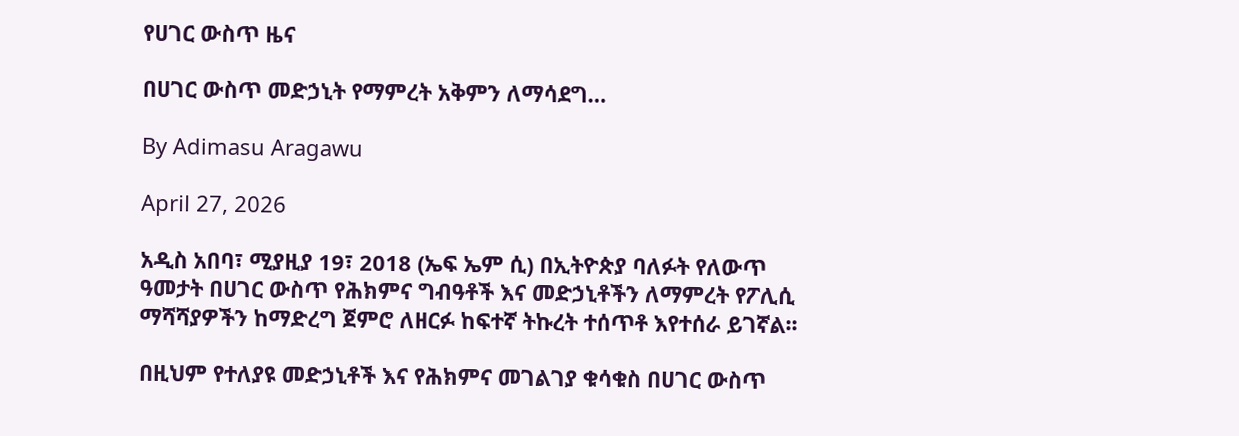የሀገር ውስጥ ዜና

በሀገር ውስጥ መድኃኒት የማምረት አቅምን ለማሳደግ…

By Adimasu Aragawu

April 27, 2026

አዲስ አበባ፣ ሚያዚያ 19፣ 2018 (ኤፍ ኤም ሲ) በኢትዮጵያ ባለፉት የለውጥ ዓመታት በሀገር ውስጥ የሕክምና ግብዓቶች እና መድኃኒቶችን ለማምረት የፖሊሲ ማሻሻያዎችን ከማድረግ ጀምሮ ለዘርፉ ከፍተኛ ትኩረት ተሰጥቶ እየተሰራ ይገኛል፡፡

በዚህም የተለያዩ መድኃኒቶች እና የሕክምና መገልገያ ቁሳቁስ በሀገር ውስጥ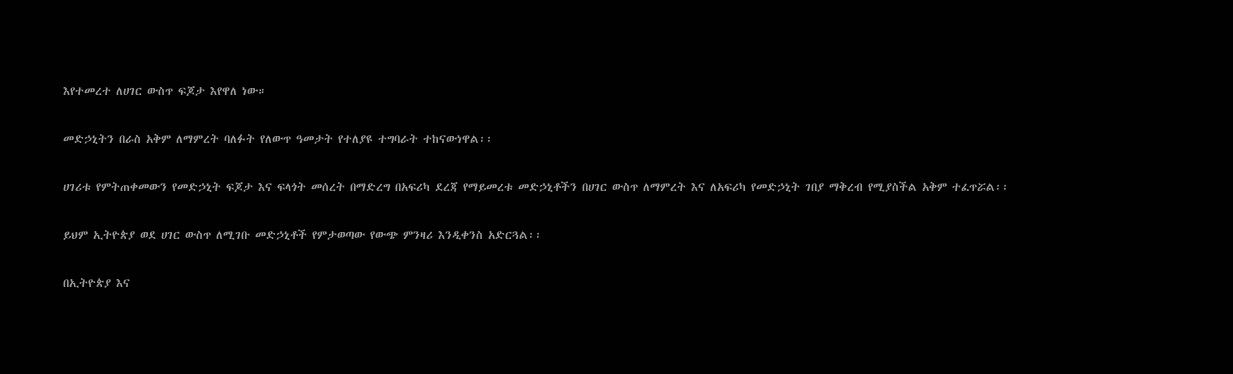እየተመረተ ለሀገር ውስጥ ፍጆታ እየዋለ ነው።

መድኃኒትን በራስ አቅም ለማምረት ባለፉት የለውጥ ዓመታት የተለያዩ ተግባራት ተከናውነዋል፡፡

ሀገሪቱ የምትጠቀመውን የመድኃኒት ፍጆታ እና ፍላጎት መሰረት በማድረግ በአፍሪካ ደረጃ የማይመረቱ መድኃኒቶችን በሀገር ውስጥ ለማምረት እና ለአፍሪካ የመድኃኒት ገበያ ማቅረብ የሚያስችል አቅም ተፈጥሯል፡፡

ይህም ኢትዮጵያ ወደ ሀገር ውስጥ ለሚገቡ መድኃኒቶች የምታወጣው የውጭ ምንዛሪ እንዲቀንስ አድርጓል፡፡

በኢትዮጵያ እና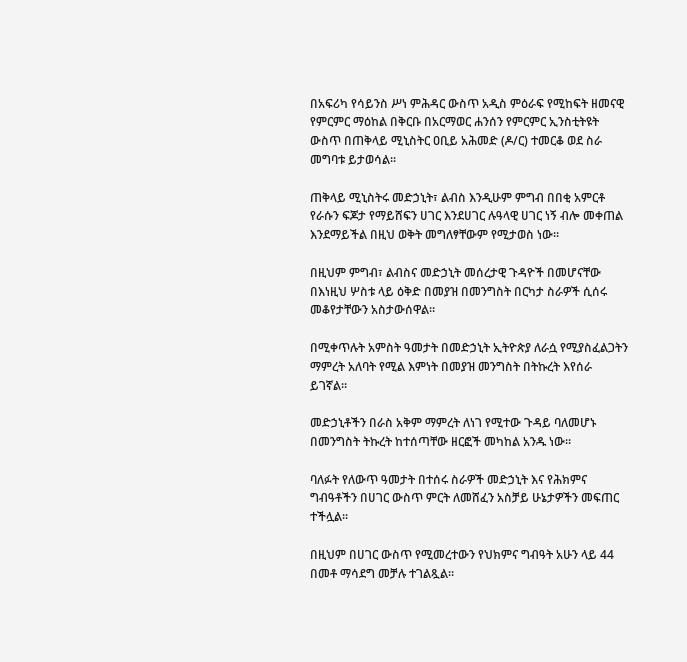በአፍሪካ የሳይንስ ሥነ ምሕዳር ውስጥ አዲስ ምዕራፍ የሚከፍት ዘመናዊ የምርምር ማዕከል በቅርቡ በአርማወር ሐንሰን የምርምር ኢንስቲትዩት ውስጥ በጠቅላይ ሚኒስትር ዐቢይ አሕመድ (ዶ/ር) ተመርቆ ወደ ስራ መግባቱ ይታወሳል፡፡

ጠቅላይ ሚኒስትሩ መድኃኒት፣ ልብስ እንዲሁም ምግብ በበቂ አምርቶ የራሱን ፍጆታ የማይሸፍን ሀገር እንደሀገር ሉዓላዊ ሀገር ነኝ ብሎ መቀጠል እንደማይችል በዚህ ወቅት መግለፃቸውም የሚታወስ ነው።

በዚህም ምግብ፣ ልብስና መድኃኒት መሰረታዊ ጉዳዮች በመሆናቸው በእነዚህ ሦስቱ ላይ ዕቅድ በመያዝ በመንግስት በርካታ ስራዎች ሲሰሩ መቆየታቸውን አስታውሰዋል።

በሚቀጥሉት አምስት ዓመታት በመድኃኒት ኢትዮጵያ ለራሷ የሚያስፈልጋትን ማምረት አለባት የሚል እምነት በመያዝ መንግስት በትኩረት እየሰራ ይገኛል፡፡

መድኃኒቶችን በራስ አቅም ማምረት ለነገ የሚተው ጉዳይ ባለመሆኑ በመንግስት ትኩረት ከተሰጣቸው ዘርፎች መካከል አንዱ ነው፡፡

ባለፉት የለውጥ ዓመታት በተሰሩ ስራዎች መድኃኒት እና የሕክምና ግብዓቶችን በሀገር ውስጥ ምርት ለመሸፈን አስቻይ ሁኔታዎችን መፍጠር ተችሏል፡፡

በዚህም በሀገር ውስጥ የሚመረተውን የህክምና ግብዓት አሁን ላይ 44 በመቶ ማሳደግ መቻሉ ተገልጿል።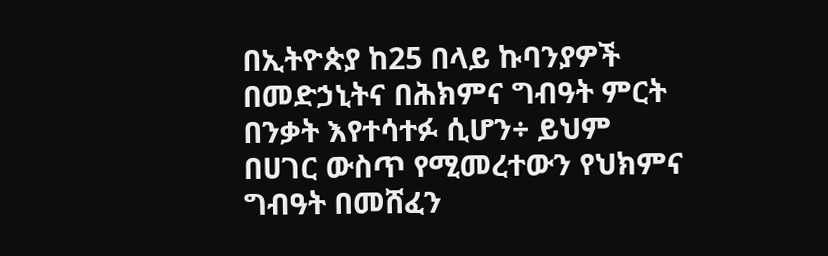በኢትዮጵያ ከ25 በላይ ኩባንያዎች በመድኃኒትና በሕክምና ግብዓት ምርት በንቃት እየተሳተፉ ሲሆን÷ ይህም በሀገር ውስጥ የሚመረተውን የህክምና ግብዓት በመሸፈን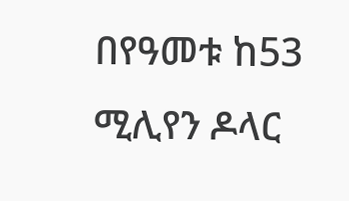በየዓመቱ ከ53 ሚሊየን ዶላር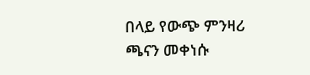በላይ የውጭ ምንዛሪ ጫናን መቀነሱ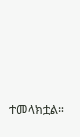ተመላክቷል።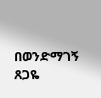በወንድማገኝ ጸጋዬ